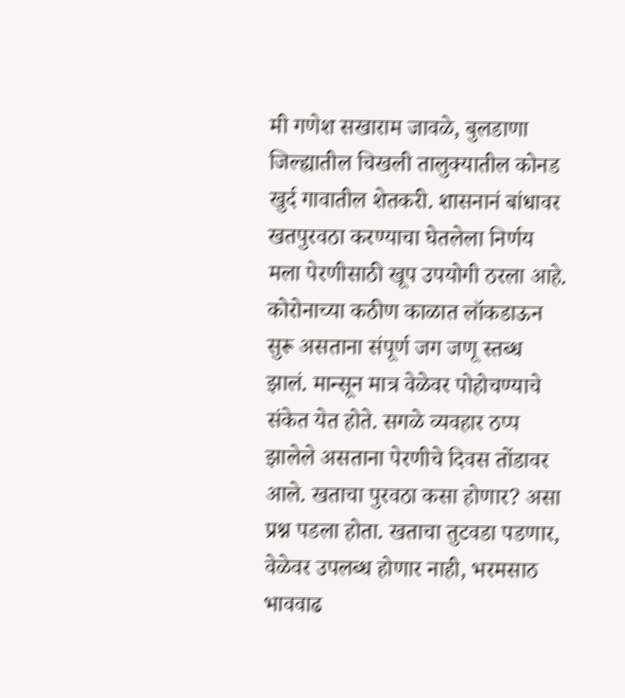मी गणेश सखाराम जावळे, बुलडाणा जिल्ह्यातील चिखली तालुक्यातील कोनड खुर्द गावातील शेतकरी. शासनानं बांधावर खतपुरवठा करण्याचा घेतलेला निर्णय मला पेरणीसाठी खूप उपयोगी ठरला आहे.
कोरोनाच्या कठीण काळात लॉकडाऊन सुरू असताना संपूर्ण जग जणू स्तब्ध झालं. मान्सून मात्र वेळेवर पोहोचण्याचे संकेत येत होते. सगळे व्यवहार ठप्प झालेले असताना पेरणीचे दिवस तोंडावर आले. खताचा पुरवठा कसा होणार? असा प्रश्न पडला होता. खताचा तुटवडा पडणार, वेळेवर उपलब्ध होणार नाही, भरमसाठ भाववाढ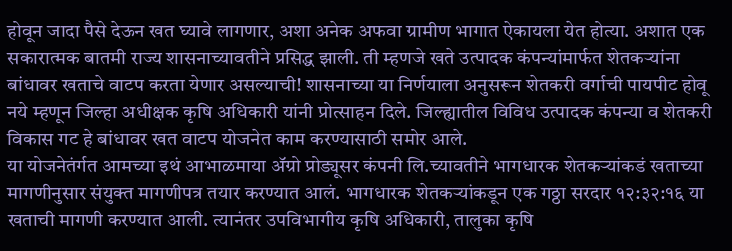होवून जादा पैसे देऊन खत घ्यावे लागणार, अशा अनेक अफवा ग्रामीण भागात ऐकायला येत होत्या. अशात एक सकारात्मक बातमी राज्य शासनाच्यावतीने प्रसिद्ध झाली. ती म्हणजे खते उत्पादक कंपन्यांमार्फत शेतकऱ्यांना बांधावर खताचे वाटप करता येणार असल्याची! शासनाच्या या निर्णयाला अनुसरून शेतकरी वर्गाची पायपीट होवू नये म्हणून जिल्हा अधीक्षक कृषि अधिकारी यांनी प्रोत्साहन दिले. जिल्ह्यातील विविध उत्पादक कंपन्या व शेतकरी विकास गट हे बांधावर खत वाटप योजनेत काम करण्यासाठी समोर आले.
या योजनेतंर्गत आमच्या इथं आभाळमाया ॲग्रो प्रोड्यूसर कंपनी लि.च्यावतीने भागधारक शेतकऱ्यांकडं खताच्या मागणीनुसार संयुक्त मागणीपत्र तयार करण्यात आलं. भागधारक शेतकऱ्यांकडून एक गठ्ठा सरदार १२:३२:१६ या खताची मागणी करण्यात आली. त्यानंतर उपविभागीय कृषि अधिकारी, तालुका कृषि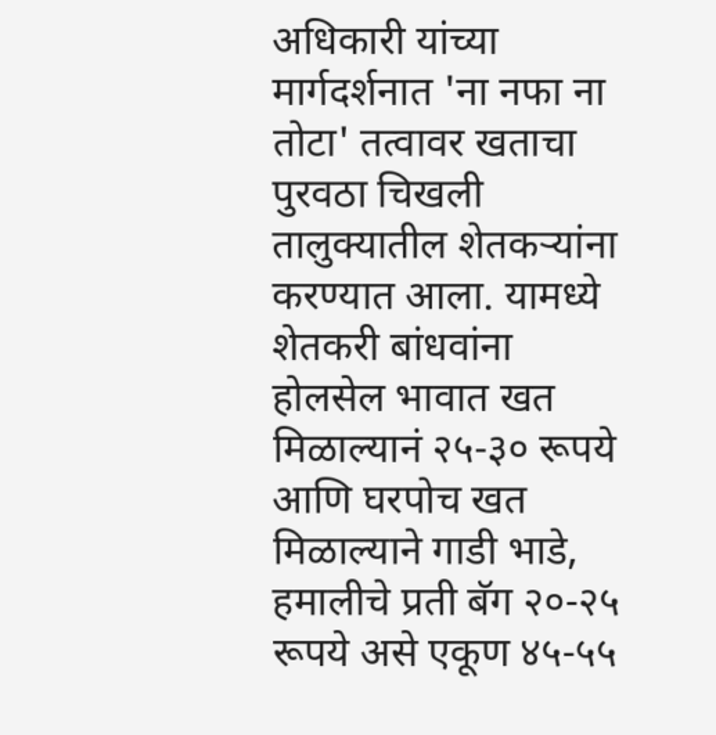अधिकारी यांच्या मार्गदर्शनात 'ना नफा ना तोटा' तत्वावर खताचा पुरवठा चिखली तालुक्यातील शेतकऱ्यांना करण्यात आला. यामध्ये शेतकरी बांधवांना होलसेल भावात खत मिळाल्यानं २५-३० रूपये आणि घरपोच खत मिळाल्याने गाडी भाडे, हमालीचे प्रती बॅग २०-२५ रूपये असे एकूण ४५-५५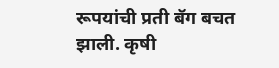रूपयांची प्रती बॅग बचत झाली. कृषी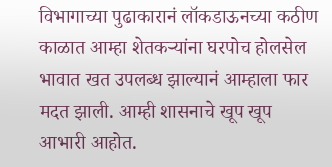विभागाच्या पुढाकारानं लॉकडाऊनच्या कठीण काळात आम्हा शेतकऱ्यांना घरपोच होलसेल भावात खत उपलब्ध झाल्यानं आम्हाला फार मदत झाली. आम्ही शासनाचे खूप खूप आभारी आहोत.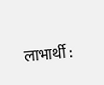लाभार्थी :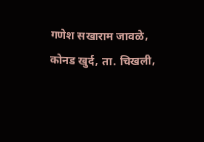गणेश सखाराम जावळे,
कोनड खुर्द, ता. चिखली,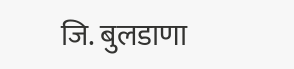जि. बुलडाणा